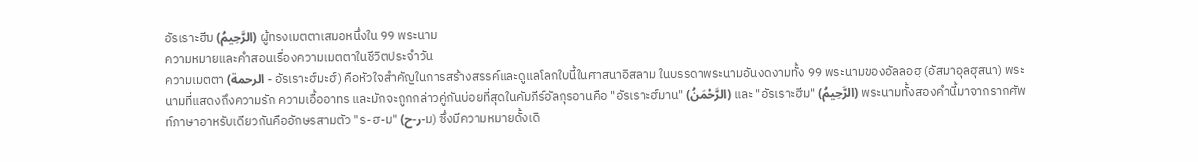อัรเราะฮีม (الرَّحِيمُ) ผู้ทรงเมตตาเสมอหนึ่งใน 99 พระนาม
ความหมายและคำสอนเรื่องความเมตตาในชีวิตประจำวัน
ความเมตตา (الرحمة - อัรเราะฮ์มะฮ์) คือหัวใจสำคัญในการสร้างสรรค์และดูแลโลกใบนี้ในศาสนาอิสลาม ในบรรดาพระนามอันงดงามทั้ง 99 พระนามของอัลลอฮฺ (อัสมาอุลฮุสนา) พระนามที่แสดงถึงความรัก ความเอื้ออาทร และมักจะถูกกล่าวคู่กันบ่อยที่สุดในคัมภีร์อัลกุรอานคือ "อัรเราะฮ์มาน" (الرَّحْمَنُ) และ "อัรเราะฮีม" (الرَّحِيمُ) พระนามทั้งสองคำนี้มาจากรากศัพท์ภาษาอาหรับเดียวกันคืออักษรสามตัว "ร-ฮ-ม" (ر-ح-ม) ซึ่งมีความหมายดั้งเดิ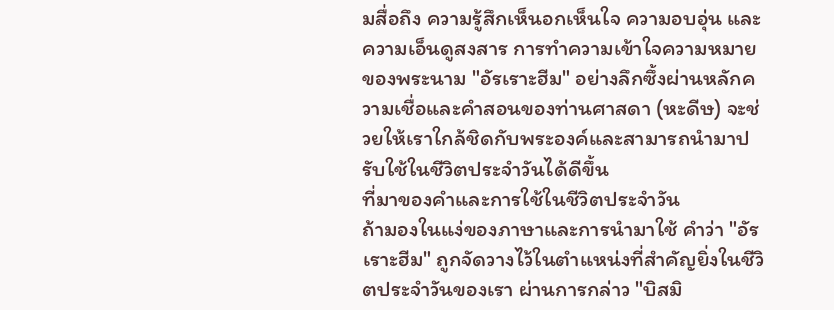มสื่อถึง ความรู้สึกเห็นอกเห็นใจ ความอบอุ่น และความเอ็นดูสงสาร การทำความเข้าใจความหมายของพระนาม "อัรเราะฮีม" อย่างลึกซึ้งผ่านหลักความเชื่อและคำสอนของท่านศาสดา (หะดีษ) จะช่วยให้เราใกล้ชิดกับพระองค์และสามารถนำมาปรับใช้ในชีวิตประจำวันได้ดีขึ้น
ที่มาของคำและการใช้ในชีวิตประจำวัน
ถ้ามองในแง่ของภาษาและการนำมาใช้ คำว่า "อัรเราะฮีม" ถูกจัดวางไว้ในตำแหน่งที่สำคัญยิ่งในชีวิตประจำวันของเรา ผ่านการกล่าว "บิสมิ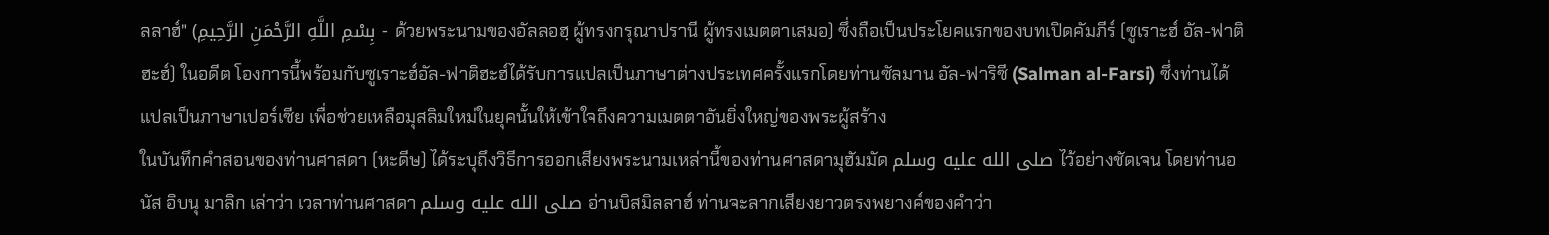ลลาฮ์" (بِسْمِ اللَّهِ الرَّحْمَنِ الرَّحِيمِ - ด้วยพระนามของอัลลอฮฺ ผู้ทรงกรุณาปรานี ผู้ทรงเมตตาเสมอ) ซึ่งถือเป็นประโยคแรกของบทเปิดคัมภีร์ (ซูเราะฮ์ อัล-ฟาติฮะฮ์) ในอดีต โองการนี้พร้อมกับซูเราะฮ์อัล-ฟาติฮะฮ์ได้รับการแปลเป็นภาษาต่างประเทศครั้งแรกโดยท่านซัลมาน อัล-ฟาริซี (Salman al-Farsi) ซึ่งท่านได้แปลเป็นภาษาเปอร์เซีย เพื่อช่วยเหลือมุสลิมใหม่ในยุคนั้นให้เข้าใจถึงความเมตตาอันยิ่งใหญ่ของพระผู้สร้าง
ในบันทึกคำสอนของท่านศาสดา (หะดีษ) ได้ระบุถึงวิธีการออกเสียงพระนามเหล่านี้ของท่านศาสดามุฮัมมัด صلى الله عليه وسلم ไว้อย่างชัดเจน โดยท่านอนัส อิบนุ มาลิก เล่าว่า เวลาท่านศาสดา صلى الله عليه وسلم อ่านบิสมิลลาฮ์ ท่านจะลากเสียงยาวตรงพยางค์ของคำว่า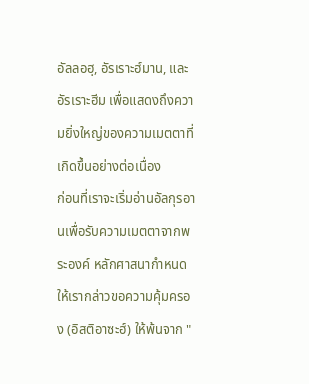อัลลอฮฺ, อัรเราะฮ์มาน, และอัรเราะฮีม เพื่อแสดงถึงความยิ่งใหญ่ของความเมตตาที่เกิดขึ้นอย่างต่อเนื่อง
ก่อนที่เราจะเริ่มอ่านอัลกุรอานเพื่อรับความเมตตาจากพระองค์ หลักศาสนากำหนดให้เรากล่าวขอความคุ้มครอง (อิสติอาซะฮ์) ให้พ้นจาก "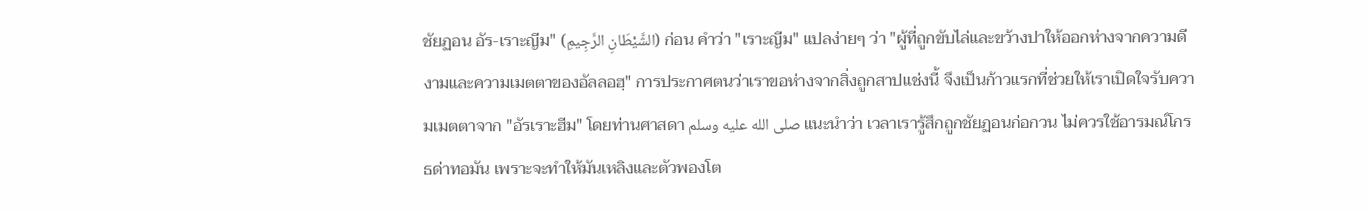ชัยฏอน อัร-เราะญีม" (الشَّيْطَانِ الرَّجِيمِ) ก่อน คำว่า "เราะญีม" แปลง่ายๆ ว่า "ผู้ที่ถูกขับไล่และขว้างปาให้ออกห่างจากความดีงามและความเมตตาของอัลลอฮฺ" การประกาศตนว่าเราขอห่างจากสิ่งถูกสาปแช่งนี้ จึงเป็นก้าวแรกที่ช่วยให้เราเปิดใจรับความเมตตาจาก "อัรเราะฮีม" โดยท่านศาสดา صلى الله عليه وسلم แนะนำว่า เวลาเรารู้สึกถูกชัยฏอนก่อกวน ไม่ควรใช้อารมณ์โกรธด่าทอมัน เพราะจะทำให้มันเหลิงและตัวพองโต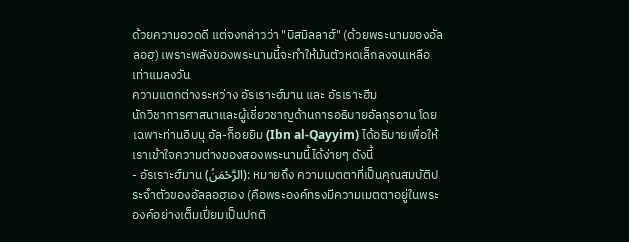ด้วยความอวดดี แต่จงกล่าวว่า "บิสมิลลาฮ์" (ด้วยพระนามของอัลลอฮฺ) เพราะพลังของพระนามนี้จะทำให้มันตัวหดเล็กลงจนเหลือเท่าแมลงวัน
ความแตกต่างระหว่าง อัรเราะฮ์มาน และ อัรเราะฮีม
นักวิชาการศาสนาและผู้เชี่ยวชาญด้านการอธิบายอัลกุรอาน โดยเฉพาะท่านอิบนุ อัล-ก็อยยิม (Ibn al-Qayyim) ได้อธิบายเพื่อให้เราเข้าใจความต่างของสองพระนามนี้ได้ง่ายๆ ดังนี้
- อัรเราะฮ์มาน (الرَّحْمَنُ): หมายถึง ความเมตตาที่เป็นคุณสมบัติประจำตัวของอัลลอฮฺเอง (คือพระองค์ทรงมีความเมตตาอยู่ในพระองค์อย่างเต็มเปี่ยมเป็นปกติ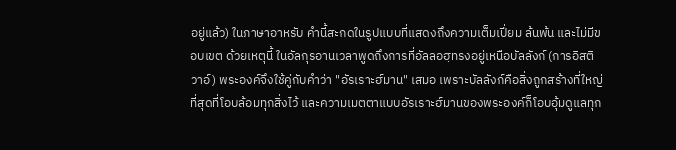อยู่แล้ว) ในภาษาอาหรับ คำนี้สะกดในรูปแบบที่แสดงถึงความเต็มเปี่ยม ล้นพ้น และไม่มีขอบเขต ด้วยเหตุนี้ ในอัลกุรอานเวลาพูดถึงการที่อัลลอฮฺทรงอยู่เหนือบัลลังก์ (การอิสติวาอ์) พระองค์จึงใช้คู่กับคำว่า "อัรเราะฮ์มาน" เสมอ เพราะบัลลังก์คือสิ่งถูกสร้างที่ใหญ่ที่สุดที่โอบล้อมทุกสิ่งไว้ และความเมตตาแบบอัรเราะฮ์มานของพระองค์ก็โอบอุ้มดูแลทุก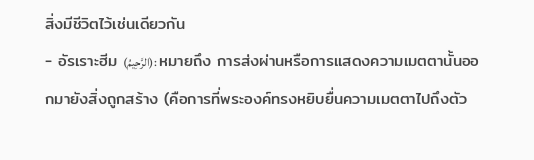สิ่งมีชีวิตไว้เช่นเดียวกัน
- อัรเราะฮีม (الرَّحِيمُ): หมายถึง การส่งผ่านหรือการแสดงความเมตตานั้นออกมายังสิ่งถูกสร้าง (คือการที่พระองค์ทรงหยิบยื่นความเมตตาไปถึงตัว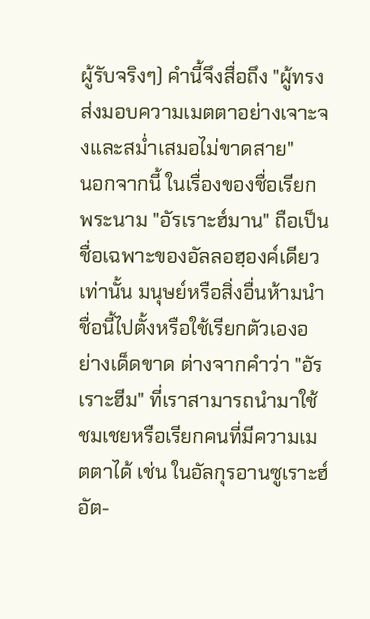ผู้รับจริงๆ) คำนี้จึงสื่อถึง "ผู้ทรงส่งมอบความเมตตาอย่างเจาะจงและสม่ำเสมอไม่ขาดสาย"
นอกจากนี้ ในเรื่องของชื่อเรียก พระนาม "อัรเราะฮ์มาน" ถือเป็นชื่อเฉพาะของอัลลอฮฺองค์เดียวเท่านั้น มนุษย์หรือสิ่งอื่นห้ามนำชื่อนี้ไปตั้งหรือใช้เรียกตัวเองอย่างเด็ดขาด ต่างจากคำว่า "อัรเราะฮีม" ที่เราสามารถนำมาใช้ชมเชยหรือเรียกคนที่มีความเมตตาได้ เช่น ในอัลกุรอานซูเราะฮ์อัต-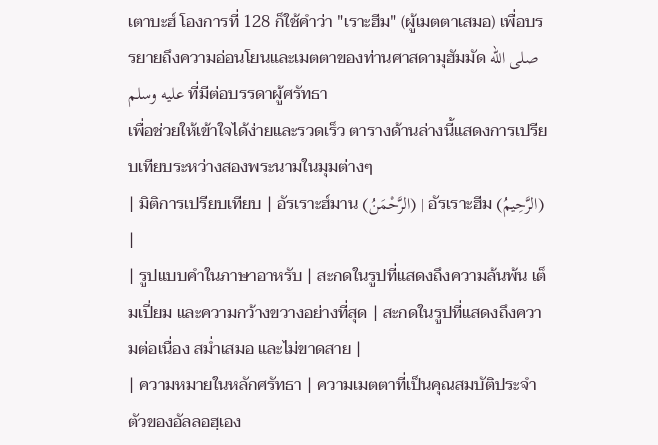เตาบะฮ์ โองการที่ 128 ก็ใช้คำว่า "เราะฮีม" (ผู้เมตตาเสมอ) เพื่อบรรยายถึงความอ่อนโยนและเมตตาของท่านศาสดามุฮัมมัด صلى الله عليه وسلم ที่มีต่อบรรดาผู้ศรัทธา
เพื่อช่วยให้เข้าใจได้ง่ายและรวดเร็ว ตารางด้านล่างนี้แสดงการเปรียบเทียบระหว่างสองพระนามในมุมต่างๆ
| มิติการเปรียบเทียบ | อัรเราะฮ์มาน (الرَّحْمَنُ) | อัรเราะฮีม (الرَّحِيمُ) |
| รูปแบบคำในภาษาอาหรับ | สะกดในรูปที่แสดงถึงความล้นพ้น เต็มเปี่ยม และความกว้างขวางอย่างที่สุด | สะกดในรูปที่แสดงถึงความต่อเนื่อง สม่ำเสมอ และไม่ขาดสาย |
| ความหมายในหลักศรัทธา | ความเมตตาที่เป็นคุณสมบัติประจำตัวของอัลลอฮฺเอง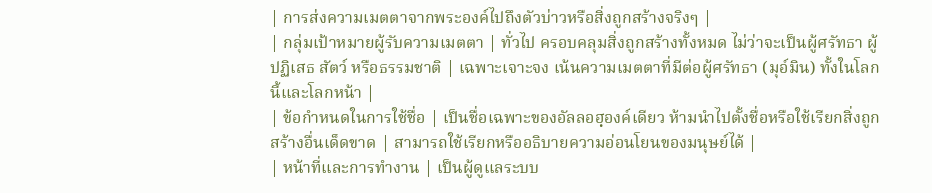| การส่งความเมตตาจากพระองค์ไปถึงตัวบ่าวหรือสิ่งถูกสร้างจริงๆ |
| กลุ่มเป้าหมายผู้รับความเมตตา | ทั่วไป ครอบคลุมสิ่งถูกสร้างทั้งหมด ไม่ว่าจะเป็นผู้ศรัทธา ผู้ปฏิเสธ สัตว์ หรือธรรมชาติ | เฉพาะเจาะจง เน้นความเมตตาที่มีต่อผู้ศรัทธา (มุอ์มิน) ทั้งในโลกนี้และโลกหน้า |
| ข้อกำหนดในการใช้ชื่อ | เป็นชื่อเฉพาะของอัลลอฮฺองค์เดียว ห้ามนำไปตั้งชื่อหรือใช้เรียกสิ่งถูกสร้างอื่นเด็ดขาด | สามารถใช้เรียกหรืออธิบายความอ่อนโยนของมนุษย์ได้ |
| หน้าที่และการทำงาน | เป็นผู้ดูแลระบบ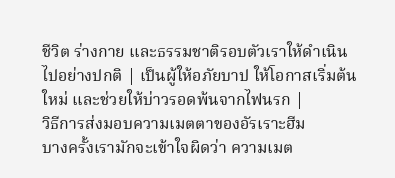ชีวิต ร่างกาย และธรรมชาติรอบตัวเราให้ดำเนินไปอย่างปกติ | เป็นผู้ให้อภัยบาป ให้โอกาสเริ่มต้นใหม่ และช่วยให้บ่าวรอดพ้นจากไฟนรก |
วิธีการส่งมอบความเมตตาของอัรเราะฮีม
บางครั้งเรามักจะเข้าใจผิดว่า ความเมต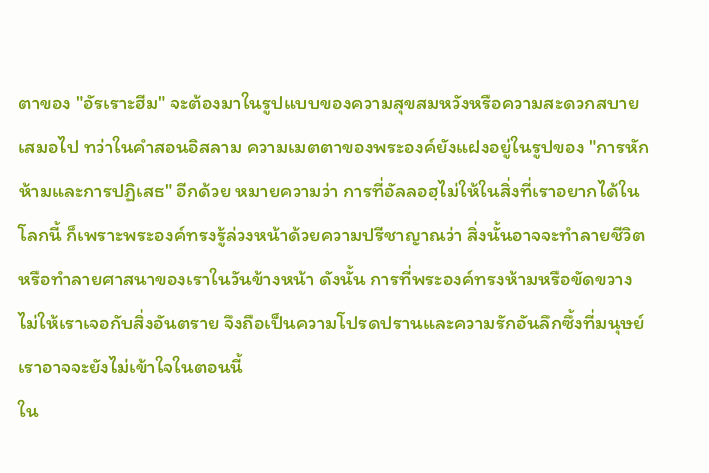ตาของ "อัรเราะฮีม" จะต้องมาในรูปแบบของความสุขสมหวังหรือความสะดวกสบายเสมอไป ทว่าในคำสอนอิสลาม ความเมตตาของพระองค์ยังแฝงอยู่ในรูปของ "การหักห้ามและการปฏิเสธ" อีกด้วย หมายความว่า การที่อัลลอฮฺไม่ให้ในสิ่งที่เราอยากได้ในโลกนี้ ก็เพราะพระองค์ทรงรู้ล่วงหน้าด้วยความปรีชาญาณว่า สิ่งนั้นอาจจะทำลายชีวิตหรือทำลายศาสนาของเราในวันข้างหน้า ดังนั้น การที่พระองค์ทรงห้ามหรือขัดขวางไม่ให้เราเจอกับสิ่งอันตราย จึงถือเป็นความโปรดปรานและความรักอันลึกซึ้งที่มนุษย์เราอาจจะยังไม่เข้าใจในตอนนี้
ใน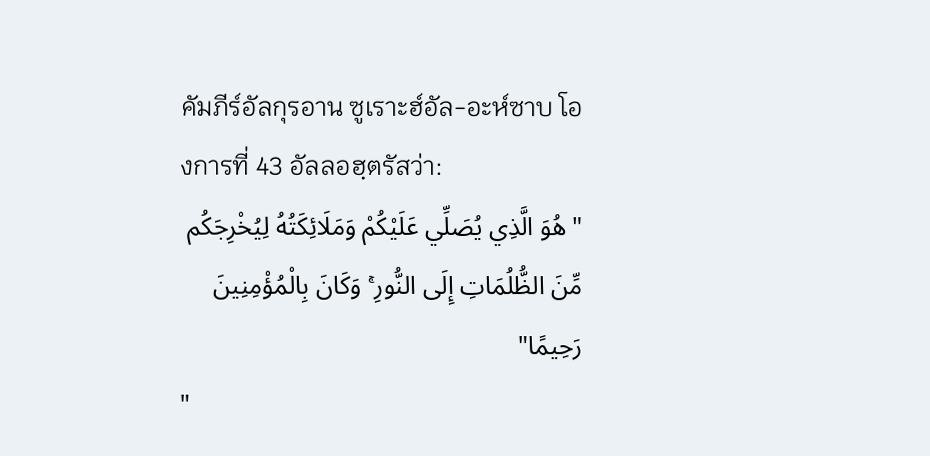คัมภีร์อัลกุรอาน ซูเราะฮ์อัล-อะห์ซาบ โองการที่ 43 อัลลอฮฺตรัสว่า:
"هُوَ الَّذِي يُصَلِّي عَلَيْكُمْ وَمَلَائِكَتُهُ لِيُخْرِجَكُم مِّنَ الظُّلُمَاتِ إِلَى النُّورِ ۚ وَكَانَ بِالْمُؤْمِنِينَ رَحِيمًا"
"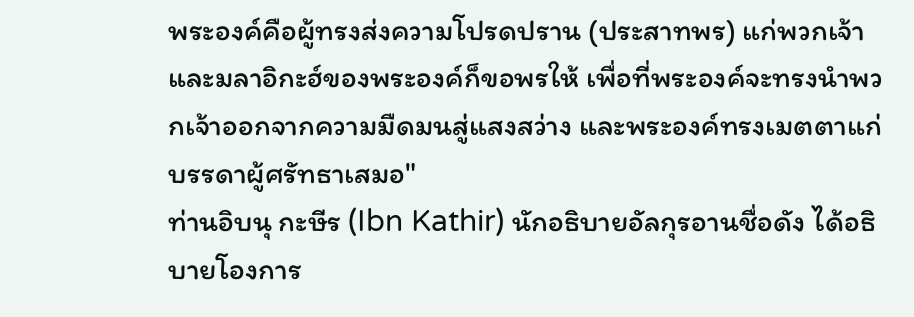พระองค์คือผู้ทรงส่งความโปรดปราน (ประสาทพร) แก่พวกเจ้า และมลาอิกะฮ์ของพระองค์ก็ขอพรให้ เพื่อที่พระองค์จะทรงนำพวกเจ้าออกจากความมืดมนสู่แสงสว่าง และพระองค์ทรงเมตตาแก่บรรดาผู้ศรัทธาเสมอ"
ท่านอิบนุ กะษีร (Ibn Kathir) นักอธิบายอัลกุรอานชื่อดัง ได้อธิบายโองการ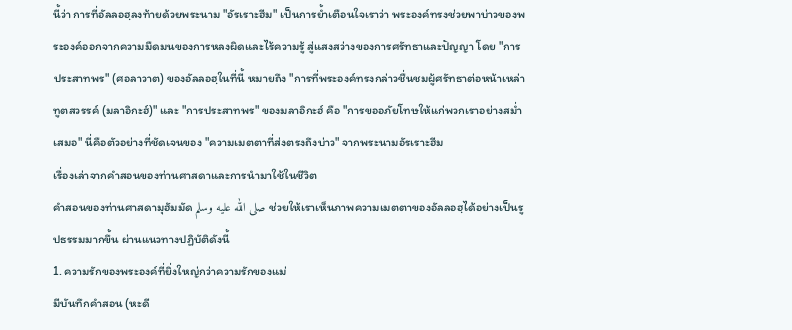นี้ว่า การที่อัลลอฮฺลงท้ายด้วยพระนาม "อัรเราะฮีม" เป็นการย้ำเตือนใจเราว่า พระองค์ทรงช่วยพาบ่าวของพระองค์ออกจากความมืดมนของการหลงผิดและไร้ความรู้ สู่แสงสว่างของการศรัทธาและปัญญา โดย "การประสาทพร" (ศอลาวาต) ของอัลลอฮฺในที่นี้ หมายถึง "การที่พระองค์ทรงกล่าวชื่นชมผู้ศรัทธาต่อหน้าเหล่าทูตสวรรค์ (มลาอิกะฮ์)" และ "การประสาทพร" ของมลาอิกะฮ์ คือ "การขออภัยโทษให้แก่พวกเราอย่างสม่ำเสมอ" นี่คือตัวอย่างที่ชัดเจนของ "ความเมตตาที่ส่งตรงถึงบ่าว" จากพระนามอัรเราะฮีม
เรื่องเล่าจากคำสอนของท่านศาสดาและการนำมาใช้ในชีวิต
คำสอนของท่านศาสดามุฮัมมัด صلى الله عليه وسلم ช่วยให้เราเห็นภาพความเมตตาของอัลลอฮฺได้อย่างเป็นรูปธรรมมากขึ้น ผ่านแนวทางปฏิบัติดังนี้
1. ความรักของพระองค์ที่ยิ่งใหญ่กว่าความรักของแม่
มีบันทึกคำสอน (หะดี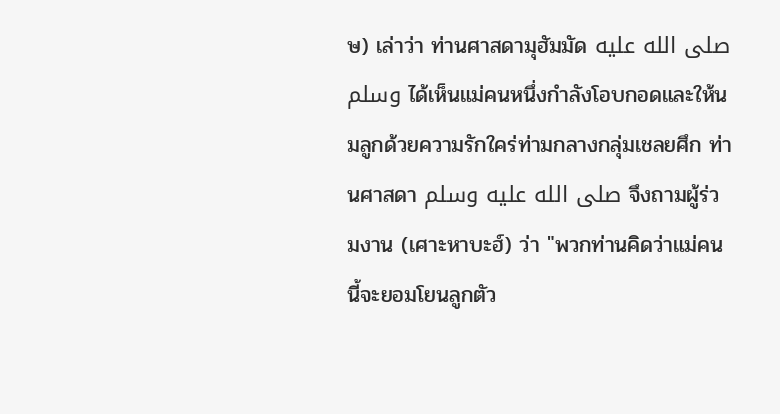ษ) เล่าว่า ท่านศาสดามุฮัมมัด صلى الله عليه وسلم ได้เห็นแม่คนหนึ่งกำลังโอบกอดและให้นมลูกด้วยความรักใคร่ท่ามกลางกลุ่มเชลยศึก ท่านศาสดา صلى الله عليه وسلم จึงถามผู้ร่วมงาน (เศาะหาบะฮ์) ว่า "พวกท่านคิดว่าแม่คนนี้จะยอมโยนลูกตัว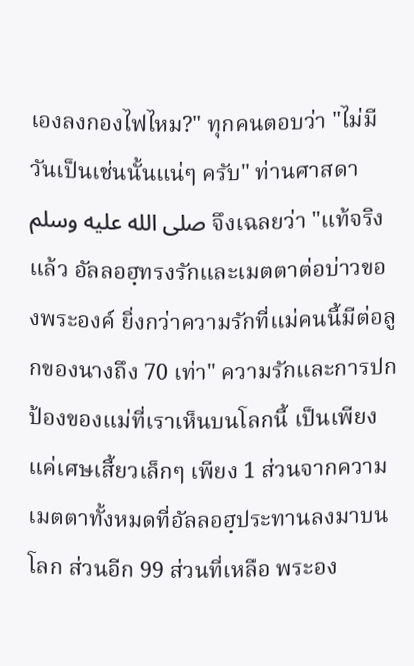เองลงกองไฟไหม?" ทุกคนตอบว่า "ไม่มีวันเป็นเช่นนั้นแน่ๆ ครับ" ท่านศาสดา صلى الله عليه وسلم จึงเฉลยว่า "แท้จริงแล้ว อัลลอฮฺทรงรักและเมตตาต่อบ่าวของพระองค์ ยิ่งกว่าความรักที่แม่คนนี้มีต่อลูกของนางถึง 70 เท่า" ความรักและการปกป้องของแม่ที่เราเห็นบนโลกนี้ เป็นเพียงแค่เศษเสี้ยวเล็กๆ เพียง 1 ส่วนจากความเมตตาทั้งหมดที่อัลลอฮฺประทานลงมาบนโลก ส่วนอีก 99 ส่วนที่เหลือ พระอง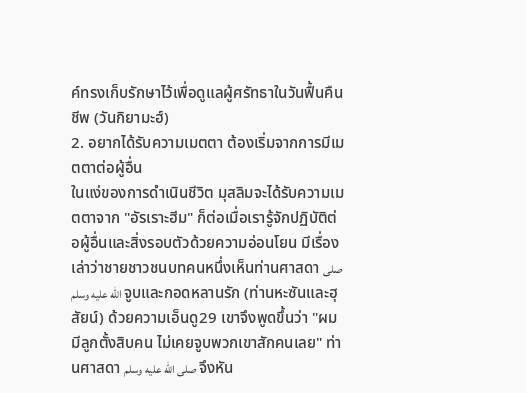ค์ทรงเก็บรักษาไว้เพื่อดูแลผู้ศรัทธาในวันฟื้นคืนชีพ (วันกิยามะฮ์)
2. อยากได้รับความเมตตา ต้องเริ่มจากการมีเมตตาต่อผู้อื่น
ในแง่ของการดำเนินชีวิต มุสลิมจะได้รับความเมตตาจาก "อัรเราะฮีม" ก็ต่อเมื่อเรารู้จักปฏิบัติต่อผู้อื่นและสิ่งรอบตัวด้วยความอ่อนโยน มีเรื่องเล่าว่าชายชาวชนบทคนหนึ่งเห็นท่านศาสดา صلى الله عليه وسلم จูบและกอดหลานรัก (ท่านหะซันและฮุสัยน์) ด้วยความเอ็นดู29 เขาจึงพูดขึ้นว่า "ผมมีลูกตั้งสิบคน ไม่เคยจูบพวกเขาสักคนเลย" ท่านศาสดา صلى الله عليه وسلم จึงหัน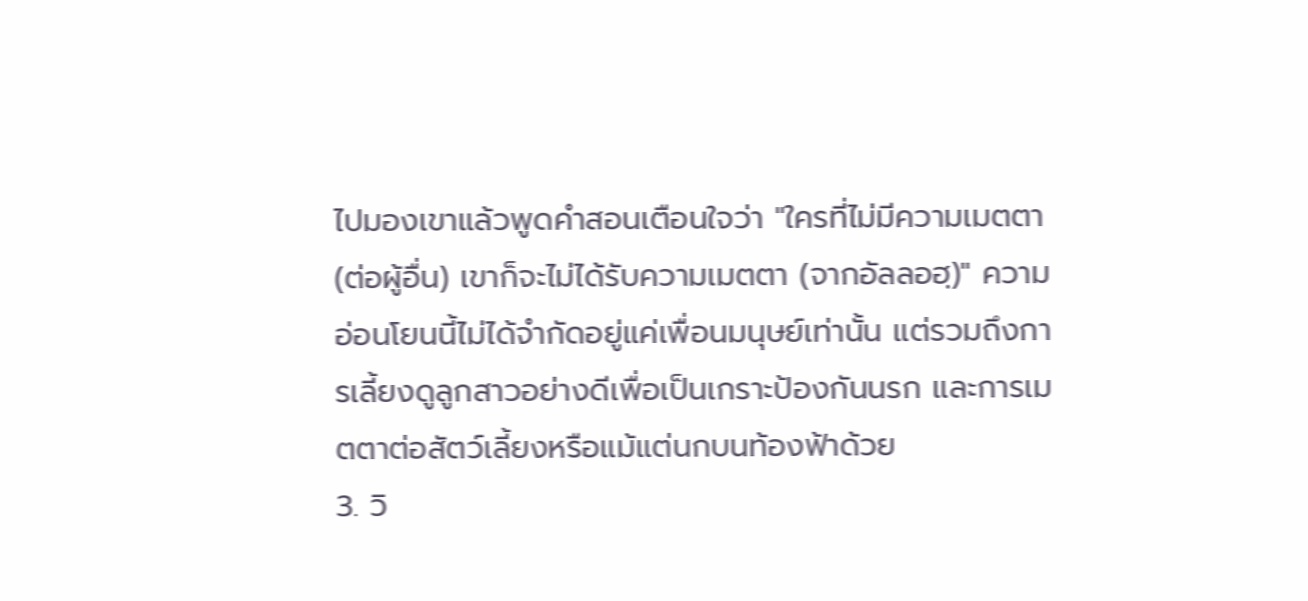ไปมองเขาแล้วพูดคำสอนเตือนใจว่า "ใครที่ไม่มีความเมตตา (ต่อผู้อื่น) เขาก็จะไม่ได้รับความเมตตา (จากอัลลอฮฺ)" ความอ่อนโยนนี้ไม่ได้จำกัดอยู่แค่เพื่อนมนุษย์เท่านั้น แต่รวมถึงการเลี้ยงดูลูกสาวอย่างดีเพื่อเป็นเกราะป้องกันนรก และการเมตตาต่อสัตว์เลี้ยงหรือแม้แต่นกบนท้องฟ้าด้วย
3. วิ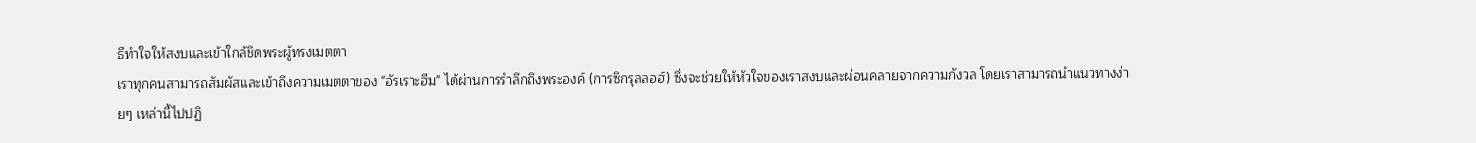ธีทำใจให้สงบและเข้าใกล้ชิดพระผู้ทรงเมตตา
เราทุกคนสามารถสัมผัสและเข้าถึงความเมตตาของ "อัรเราะฮีม" ได้ผ่านการรำลึกถึงพระองค์ (การซิกรุลลอฮ์) ซึ่งจะช่วยให้หัวใจของเราสงบและผ่อนคลายจากความกังวล โดยเราสามารถนำแนวทางง่ายๆ เหล่านี้ไปปฏิ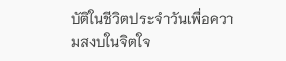บัติในชีวิตประจำวันเพื่อความสงบในจิตใจ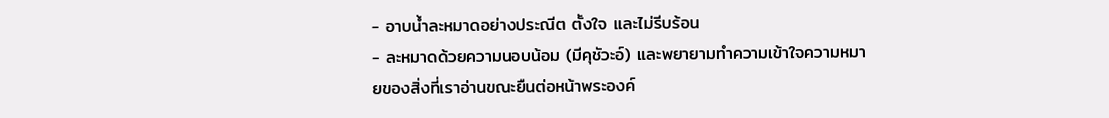- อาบน้ำละหมาดอย่างประณีต ตั้งใจ และไม่รีบร้อน
- ละหมาดด้วยความนอบน้อม (มีคุชัวะอ์) และพยายามทำความเข้าใจความหมายของสิ่งที่เราอ่านขณะยืนต่อหน้าพระองค์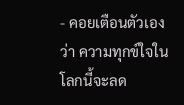- คอยเตือนตัวเองว่า ความทุกข์ใจในโลกนี้จะลด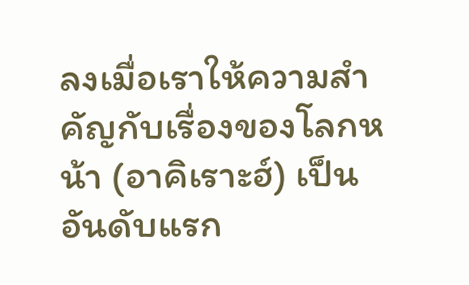ลงเมื่อเราให้ความสำคัญกับเรื่องของโลกหน้า (อาคิเราะฮ์) เป็นอันดับแรก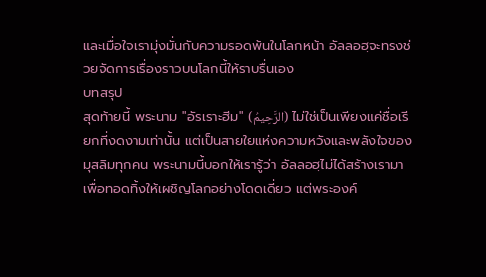และเมื่อใจเรามุ่งมั่นกับความรอดพ้นในโลกหน้า อัลลอฮฺจะทรงช่วยจัดการเรื่องราวบนโลกนี้ให้ราบรื่นเอง
บทสรุป
สุดท้ายนี้ พระนาม "อัรเราะฮีม" (الرَّحِيمُ) ไม่ใช่เป็นเพียงแค่ชื่อเรียกที่งดงามเท่านั้น แต่เป็นสายใยแห่งความหวังและพลังใจของมุสลิมทุกคน พระนามนี้บอกให้เรารู้ว่า อัลลอฮฺไม่ได้สร้างเรามาเพื่อทอดทิ้งให้เผชิญโลกอย่างโดดเดี่ยว แต่พระองค์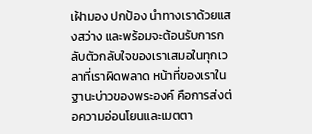เฝ้ามอง ปกป้อง นำทางเราด้วยแสงสว่าง และพร้อมจะต้อนรับการกลับตัวกลับใจของเราเสมอในทุกเวลาที่เราผิดพลาด หน้าที่ของเราในฐานะบ่าวของพระองค์ คือการส่งต่อความอ่อนโยนและเมตตา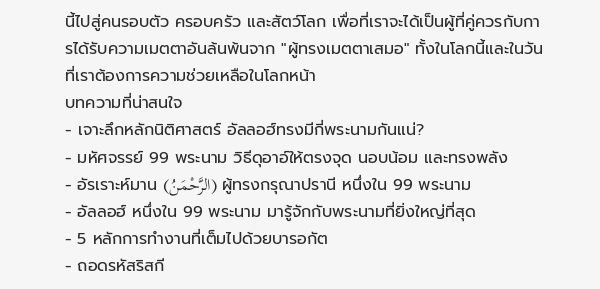นี้ไปสู่คนรอบตัว ครอบครัว และสัตว์โลก เพื่อที่เราจะได้เป็นผู้ที่คู่ควรกับการได้รับความเมตตาอันล้นพ้นจาก "ผู้ทรงเมตตาเสมอ" ทั้งในโลกนี้และในวันที่เราต้องการความช่วยเหลือในโลกหน้า
บทความที่น่าสนใจ
- เจาะลึกหลักนิติศาสตร์ อัลลอฮ์ทรงมีกี่พระนามกันแน่?
- มหัศจรรย์ 99 พระนาม วิธีดุอาอ์ให้ตรงจุด นอบน้อม และทรงพลัง
- อัรเราะห์มาน (الرَّحْمَنُ) ผู้ทรงกรุณาปรานี หนึ่งใน 99 พระนาม
- อัลลอฮ์ หนึ่งใน 99 พระนาม มารู้จักกับพระนามที่ยิ่งใหญ่ที่สุด
- 5 หลักการทำงานที่เต็มไปด้วยบารอกัต
- ถอดรหัสริสกี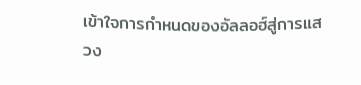เข้าใจการกำหนดของอัลลอฮ์สู่การแสวง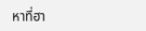หาที่ฮา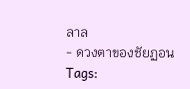ลาล
- ดวงตาของชัยฏอน
Tags: